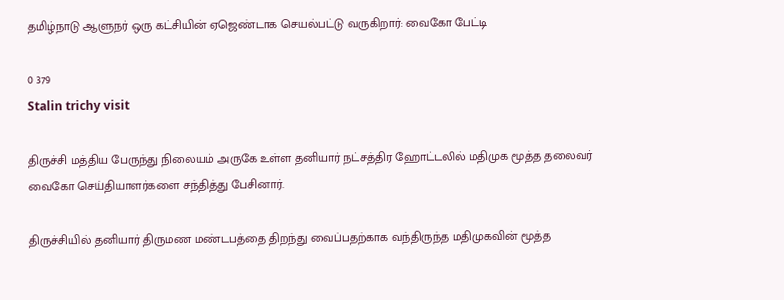தமிழ்நாடு ஆளுநர் ஒரு கட்சியின் ஏஜெண்டாக செயல்பட்டு வருகிறார்: வைகோ பேட்டி

0 379
Stalin trichy visit

திருச்சி மத்திய பேருந்து நிலையம் அருகே உள்ள தனியார் நட்சத்திர ஹோட்டலில் மதிமுக மூத்த தலைவர் வைகோ செய்தியாளர்களை சந்தித்து பேசினார்.

திருச்சியில் தனியார் திருமண மண்டபத்தை திறந்து வைப்பதற்காக வந்திருந்த மதிமுகவின் மூத்த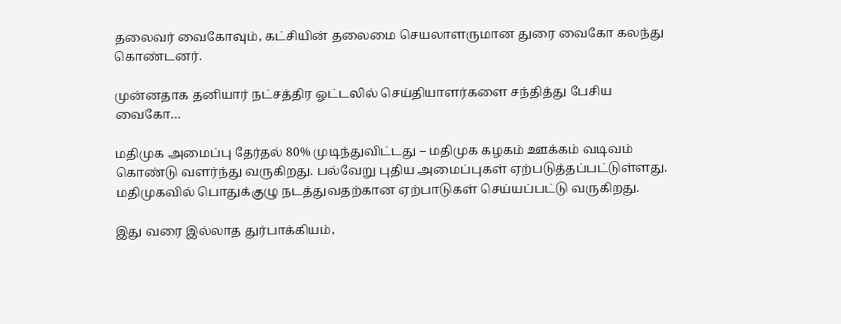தலைவர் வைகோவும், கட்சியின் தலைமை செயலாளருமான துரை வைகோ கலந்து கொண்டனர்.

முன்னதாக தனியார் நட்சத்திர ஓட்டலில் செய்தியாளர்களை சந்தித்து பேசிய வைகோ…

மதிமுக அமைப்பு தேர்தல் 80% முடிந்துவிட்டது – மதிமுக கழகம் ஊக்கம் வடிவம் கொண்டு வளர்ந்து வருகிறது. பல்வேறு புதிய அமைப்புகள் ஏற்படுத்தப்பட்டுள்ளது. மதிமுகவில் பொதுக்குழு நடத்துவதற்கான ஏற்பாடுகள் செய்யப்பட்டு வருகிறது.

இது வரை இல்லாத துர்பாக்கியம்,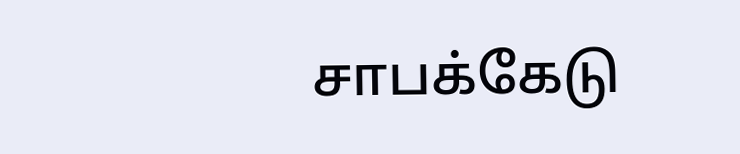சாபக்கேடு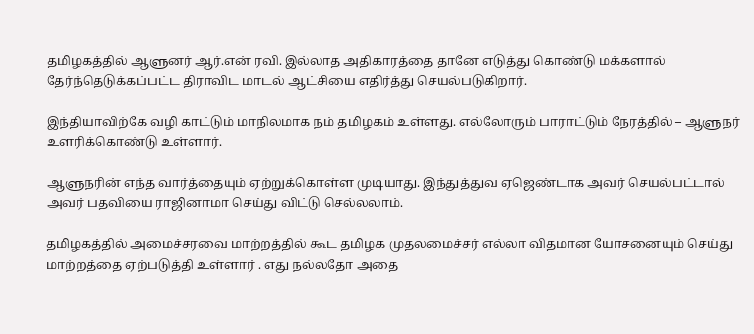தமிழகத்தில் ஆளுனர் ஆர்.என் ரவி. இல்லாத அதிகாரத்தை தானே எடுத்து கொண்டு மக்களால் தேர்ந்தெடுக்கப்பட்ட திராவிட மாடல் ஆட்சியை எதிர்த்து செயல்படுகிறார்.

இந்தியாவிற்கே வழி காட்டும் மாநிலமாக நம் தமிழகம் உள்ளது. எல்லோரும் பாராட்டும் நேரத்தில் – ஆளுநர் உளரிக்கொண்டு உள்ளார்.

ஆளுநரின் எந்த வார்த்தையும் ஏற்றுக்கொள்ள முடியாது. இந்துத்துவ ஏஜெண்டாக அவர் செயல்பட்டால் அவர் பதவியை ராஜினாமா செய்து விட்டு செல்லலாம்.

தமிழகத்தில் அமைச்சரவை மாற்றத்தில் கூட தமிழக முதலமைச்சர் எல்லா விதமான யோசனையும் செய்து மாற்றத்தை ஏற்படுத்தி உள்ளார் . எது நல்லதோ அதை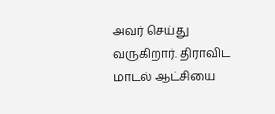அவர் செய்து வருகிறார். திராவிட மாடல் ஆட்சியை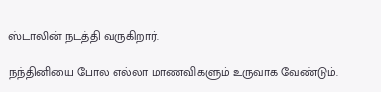ஸ்டாலின் நடத்தி வருகிறார்.

நந்தினியை போல எல்லா மாணவிகளும் உருவாக வேண்டும்.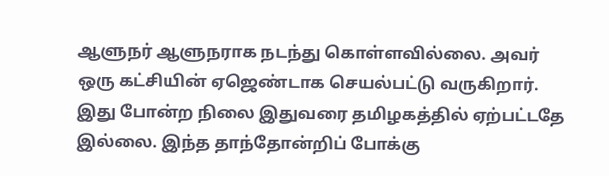ஆளுநர் ஆளுநராக நடந்து கொள்ளவில்லை. அவர் ஒரு கட்சியின் ஏஜெண்டாக செயல்பட்டு வருகிறார். இது போன்ற நிலை இதுவரை தமிழகத்தில் ஏற்பட்டதே இல்லை. இந்த தாந்தோன்றிப் போக்கு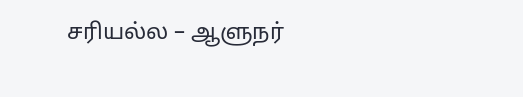சரியல்ல – ஆளுநர்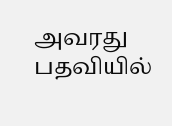அவரது பதவியில்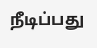நீடிப்பது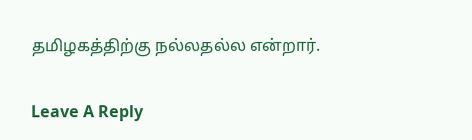தமிழகத்திற்கு நல்லதல்ல என்றார்.

Leave A Reply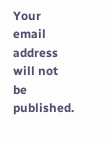Your email address will not be published.